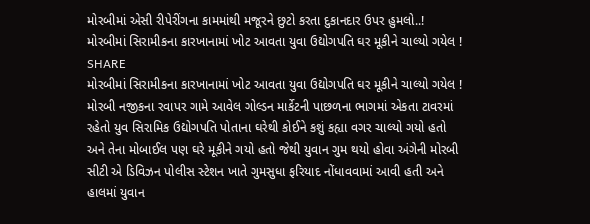મોરબીમાં એસી રીપેરીંગના કામમાંથી મજૂરને છુટો કરતા દુકાનદાર ઉપર હુમલો..!
મોરબીમાં સિરામીકના કારખાનામાં ખોટ આવતા યુવા ઉદ્યોગપતિ ઘર મૂકીને ચાલ્યો ગયેલ !
SHARE
મોરબીમાં સિરામીકના કારખાનામાં ખોટ આવતા યુવા ઉદ્યોગપતિ ઘર મૂકીને ચાલ્યો ગયેલ !
મોરબી નજીકના રવાપર ગામે આવેલ ગોલ્ડન માર્કેટની પાછળના ભાગમાં એકતા ટાવરમાં રહેતો યુવ સિરામિક ઉદ્યોગપતિ પોતાના ઘરેથી કોઈને કશું કહ્યા વગર ચાલ્યો ગયો હતો અને તેના મોબાઈલ પણ ઘરે મૂકીને ગયો હતો જેથી યુવાન ગુમ થયો હોવા અંગેની મોરબી સીટી એ ડિવિઝન પોલીસ સ્ટેશન ખાતે ગુમસુધા ફરિયાદ નોંધાવવામાં આવી હતી અને હાલમાં યુવાન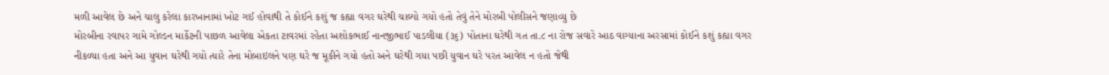મળી આવેલ છે અને ચાલુ કરેલા કારખાનામાં ખોટ ગઈ હોવાથી તે કોઈને કશું જ કહ્યા વગર ઘરેથી ચાલ્યો ગયો હતો તેવું તેને મોરબી પોલીસને જણાવ્યુ છે
મોરબીના રવાપર ગામે ગોલ્ડન માર્કેટની પાછળ આવેલા એકતા ટાવરમાં રહેતા અશોકભાઈ નાનજીભાઈ પાડલીયા (૩૬) પોતાના ઘરેથી ગત તા.૮ ના રોજ સવારે આઠ વાગ્યાના અરસામાં કોઈને કશું કહ્યા વગર નીકળ્યા હતા અને આ યુવાન ઘરેથી ગયો ત્યારે તેના મોબાઇલને પણ ઘરે જ મૂકીને ગયો હતો અને ઘરેથી ગયા પછી યુવાન ઘરે પરત આવેલ ન હતો જેથી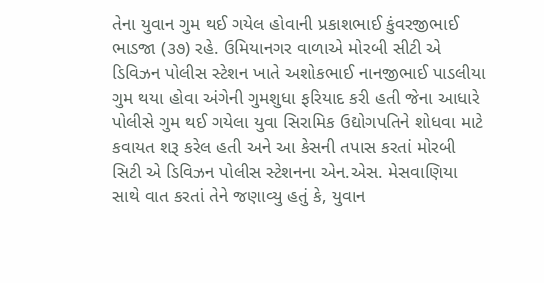તેના યુવાન ગુમ થઈ ગયેલ હોવાની પ્રકાશભાઈ કુંવરજીભાઈ ભાડજા (૩૭) રહે. ઉમિયાનગર વાળાએ મોરબી સીટી એ ડિવિઝન પોલીસ સ્ટેશન ખાતે અશોકભાઈ નાનજીભાઈ પાડલીયા ગુમ થયા હોવા અંગેની ગુમશુધા ફરિયાદ કરી હતી જેના આધારે પોલીસે ગુમ થઈ ગયેલા યુવા સિરામિક ઉદ્યોગપતિને શોધવા માટે કવાયત શરૂ કરેલ હતી અને આ કેસની તપાસ કરતાં મોરબી સિટી એ ડિવિઝન પોલીસ સ્ટેશનના એન.એસ. મેસવાણિયા સાથે વાત કરતાં તેને જણાવ્યુ હતું કે, યુવાન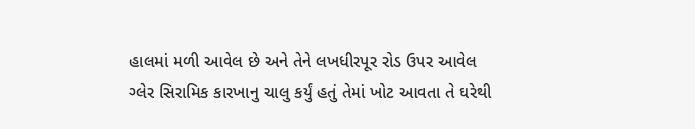હાલમાં મળી આવેલ છે અને તેને લખધીરપૂર રોડ ઉપર આવેલ ગ્લેર સિરામિક કારખાનુ ચાલુ કર્યું હતું તેમાં ખોટ આવતા તે ઘરેથી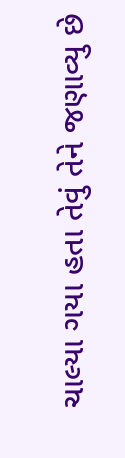ચાલ્યા ગયા હતા તેવું તેને જણાવ્યુ છે